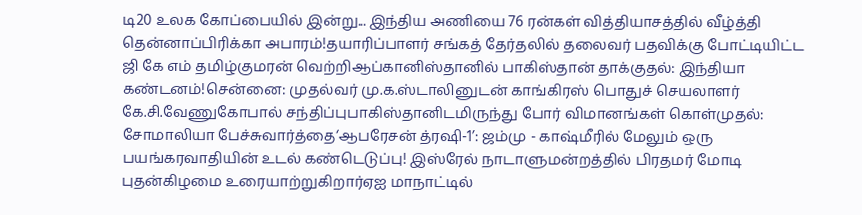டி20 உலக கோப்பையில் இன்று... இந்திய அணியை 76 ரன்கள் வித்தியாசத்தில் வீழ்த்தி தென்னாப்பிரிக்கா அபாரம்!தயாரிப்பாளர் சங்கத் தேர்தலில் தலைவர் பதவிக்கு போட்டியிட்ட ஜி கே எம் தமிழ்குமரன் வெற்றிஆப்கானிஸ்தானில் பாகிஸ்தான் தாக்குதல்: இந்தியா கண்டனம்!சென்னை: முதல்வர் மு.க.ஸ்டாலினுடன் காங்கிரஸ் பொதுச் செயலாளர் கே.சி.வேணுகோபால் சந்திப்புபாகிஸ்தானிடமிருந்து போர் விமானங்கள் கொள்முதல்: சோமாலியா பேச்சுவார்த்தை‘ஆபரேசன் த்ரஷி-1’: ஜம்மு - காஷ்மீரில் மேலும் ஒரு பயங்கரவாதியின் உடல் கண்டெடுப்பு! இஸ்ரேல் நாடாளுமன்றத்தில் பிரதமர் மோடி புதன்கிழமை உரையாற்றுகிறார்ஏஐ மாநாட்டில்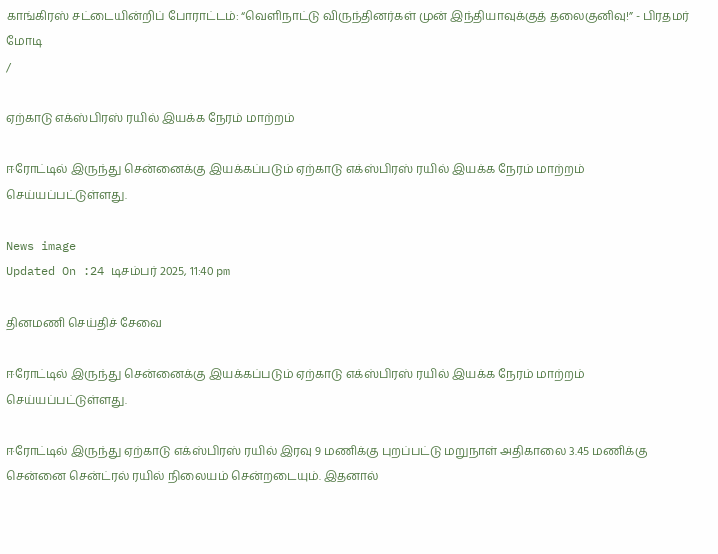காங்கிரஸ் சட்டையின்றிப் போராட்டம்: “வெளிநாட்டு விருந்தினர்கள் முன் இந்தியாவுக்குத் தலைகுனிவு!” - பிரதமர் மோடி
/

ஏற்காடு எக்ஸ்பிரஸ் ரயில் இயக்க நேரம் மாற்றம்

ஈரோட்டில் இருந்து சென்னைக்கு இயக்கப்படும் ஏற்காடு எக்ஸ்பிரஸ் ரயில் இயக்க நேரம் மாற்றம் செய்யப்பட்டுள்ளது.

News image
Updated On :24 டிசம்பர் 2025, 11:40 pm

தினமணி செய்திச் சேவை

ஈரோட்டில் இருந்து சென்னைக்கு இயக்கப்படும் ஏற்காடு எக்ஸ்பிரஸ் ரயில் இயக்க நேரம் மாற்றம் செய்யப்பட்டுள்ளது.

ஈரோட்டில் இருந்து ஏற்காடு எக்ஸ்பிரஸ் ரயில் இரவு 9 மணிக்கு புறப்பட்டு மறுநாள் அதிகாலை 3.45 மணிக்கு சென்னை சென்ட்ரல் ரயில் நிலையம் சென்றடையும். இதனால்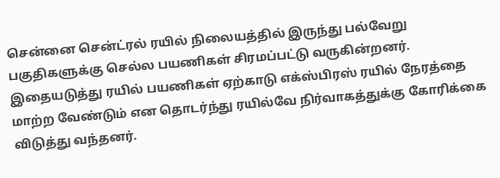சென்னை சென்ட்ரல் ரயில் நிலையத்தில் இருந்து பல்வேறு பகுதிகளுக்கு செல்ல பயணிகள் சிரமப்பட்டு வருகின்றனர். இதையடுத்து ரயில் பயணிகள் ஏற்காடு எக்ஸ்பிரஸ் ரயில் நேரத்தை மாற்ற வேண்டும் என தொடர்ந்து ரயில்வே நிர்வாகத்துக்கு கோரிக்கை விடுத்து வந்தனர்.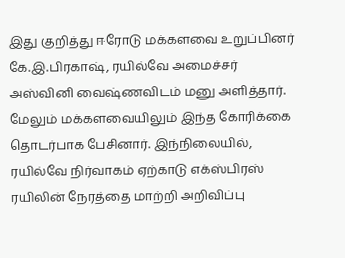இது குறித்து ஈரோடு மக்களவை உறுப்பினர் கே.இ.பிரகாஷ், ரயில்வே அமைச்சர் அஸ்வினி வைஷ்ணவிடம் மனு அளித்தார். மேலும் மக்களவையிலும் இந்த கோரிக்கை தொடர்பாக பேசினார். இந்நிலையில், ரயில்வே நிர்வாகம் ஏற்காடு எக்ஸ்பிரஸ் ரயிலின் நேரத்தை மாற்றி அறிவிப்பு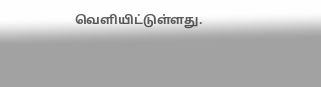வெளியிட்டுள்ளது.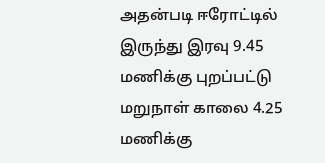அதன்படி ஈரோட்டில் இருந்து இரவு 9.45 மணிக்கு புறப்பட்டு மறுநாள் காலை 4.25 மணிக்கு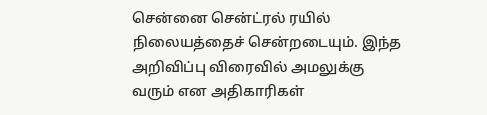சென்னை சென்ட்ரல் ரயில் நிலையத்தைச் சென்றடையும். இந்த அறிவிப்பு விரைவில் அமலுக்கு வரும் என அதிகாரிகள்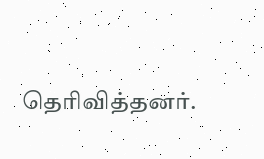தெரிவித்தனர்.